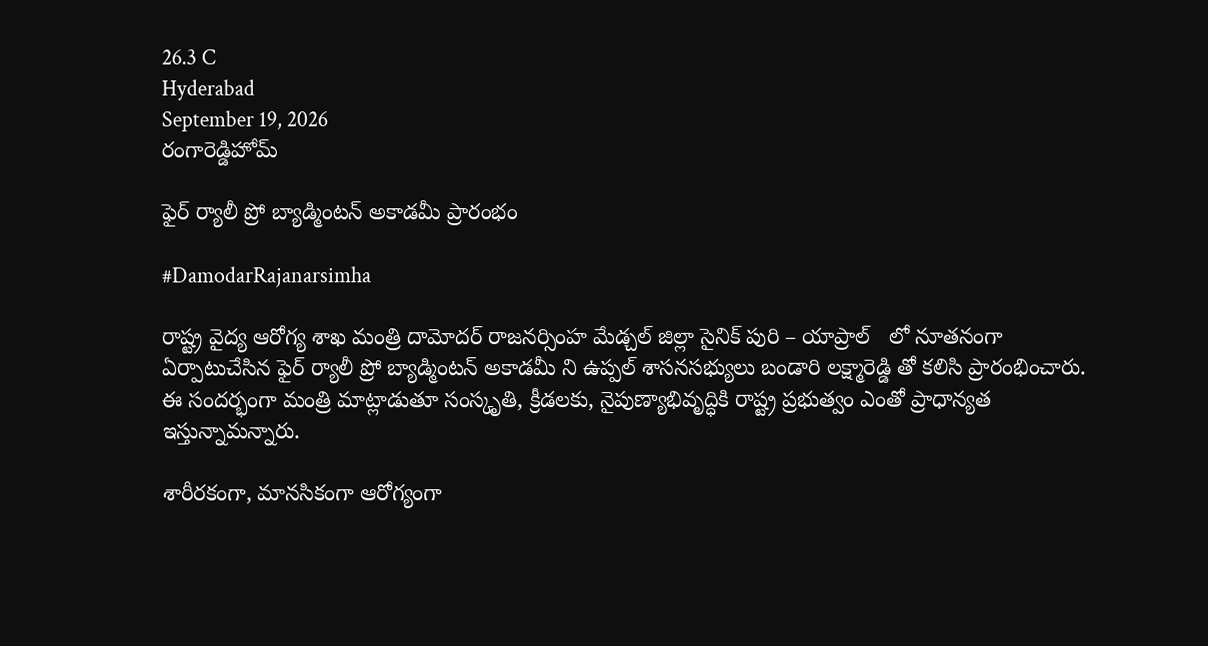26.3 C
Hyderabad
September 19, 2026
రంగారెడ్డిహోమ్

ఫైర్ ర్యాలీ ప్రో బ్యాడ్మింటన్ అకాడమీ ప్రారంభం

#DamodarRajanarsimha

రాష్ట్ర వైద్య ఆరోగ్య శాఖ మంత్రి దామోదర్ రాజనర్సింహ మేడ్చల్ జిల్లా సైనిక్ పురి – యాప్రాల్   లో నూతనంగా ఏర్పాటుచేసిన ఫైర్ ర్యాలీ ప్రో బ్యాడ్మింటన్ అకాడమీ ని ఉప్పల్ శాసనసభ్యులు బండారి లక్ష్మారెడ్డి తో కలిసి ప్రారంభించారు. ఈ సందర్భంగా మంత్రి మాట్లాడుతూ సంస్కృతి, క్రీడలకు, నైపుణ్యాభివృద్ధికి రాష్ట్ర ప్రభుత్వం ఎంతో ప్రాధాన్యత ఇస్తున్నామన్నారు.

శారీరకంగా, మానసికంగా ఆరోగ్యంగా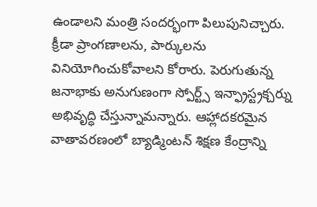ఉండాలని మంత్రి సందర్భంగా పిలుపునిచ్చారు.   క్రీడా ప్రాంగణాలను, పార్కులను వినియోగించుకోవాలని కోరారు. పెరుగుతున్న జనాభాకు అనుగుణంగా స్పోర్ట్స్ ఇన్ఫ్రాస్ట్రక్చర్ను అభివృద్ధి చేస్తున్నామన్నారు. ఆహ్లాదకరమైన వాతావరణంలో బ్యాడ్మింటన్ శిక్షణ కేంద్రాన్ని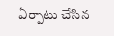ఏర్పాటు చేసిన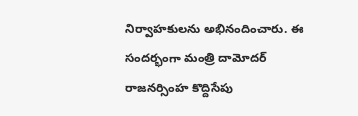నిర్వాహకులను అభినందించారు. ఈ సందర్భంగా మంత్రి దామోదర్ రాజనర్సింహ కొద్దిసేపు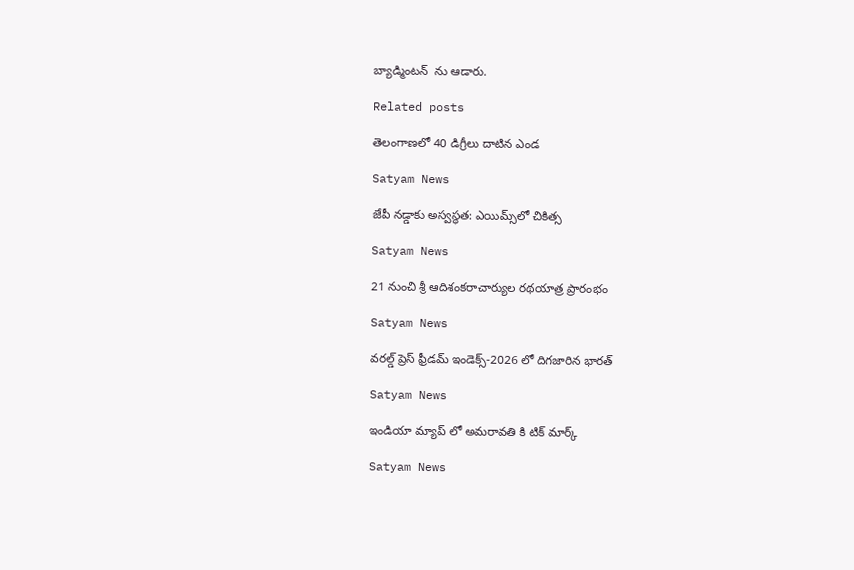బ్యాడ్మింటన్  ను ఆడారు.

Related posts

తెలంగాణలో 40 డిగ్రీలు దాటిన ఎండ

Satyam News

జేపీ నడ్డాకు అస్వస్థత: ఎయిమ్స్‌లో చికిత్స

Satyam News

21 నుంచి శ్రీ ఆదిశంకరాచార్యుల రథయాత్ర ప్రారంభం

Satyam News

వరల్డ్‌ ప్రెస్‌ ఫ్రీడమ్‌ ఇండెక్స్‌-2026 లో దిగజారిన భారత్‌

Satyam News

ఇండియా మ్యాప్ లో అమరావతి కి టిక్ మార్క్

Satyam News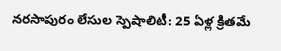నరసాపురం లేసుల స్పెషాలిటీ: 25 ఏళ్ల క్రితమే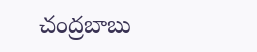చంద్రబాబు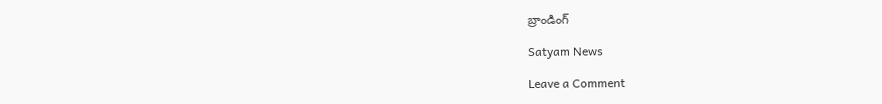బ్రాండింగ్‌

Satyam News

Leave a Comment